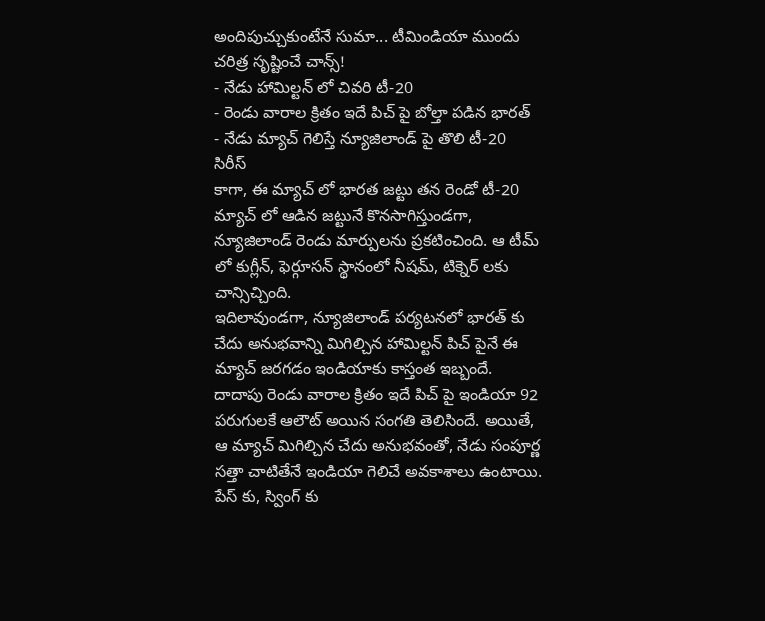అందిపుచ్చుకుంటేనే సుమా... టీమిండియా ముందు చరిత్ర సృష్టించే చాన్స్!
- నేడు హామిల్టన్ లో చివరి టీ-20
- రెండు వారాల క్రితం ఇదే పిచ్ పై బోల్తా పడిన భారత్
- నేడు మ్యాచ్ గెలిస్తే న్యూజిలాండ్ పై తొలి టీ-20 సిరీస్
కాగా, ఈ మ్యాచ్ లో భారత జట్టు తన రెండో టీ-20 మ్యాచ్ లో ఆడిన జట్టునే కొనసాగిస్తుండగా, న్యూజిలాండ్ రెండు మార్పులను ప్రకటించింది. ఆ టీమ్ లో కుగ్లీన్, ఫెర్గూసన్ స్థానంలో నీషమ్, టిక్నెర్ లకు చాన్సిచ్చింది.
ఇదిలావుండగా, న్యూజిలాండ్ పర్యటనలో భారత్ కు చేదు అనుభవాన్ని మిగిల్చిన హామిల్టన్ పిచ్ పైనే ఈ మ్యాచ్ జరగడం ఇండియాకు కాస్తంత ఇబ్బందే. దాదాపు రెండు వారాల క్రితం ఇదే పిచ్ పై ఇండియా 92 పరుగులకే ఆలౌట్ అయిన సంగతి తెలిసిందే. అయితే, ఆ మ్యాచ్ మిగిల్చిన చేదు అనుభవంతో, నేడు సంపూర్ణ సత్తా చాటితేనే ఇండియా గెలిచే అవకాశాలు ఉంటాయి. పేస్ కు, స్వింగ్ కు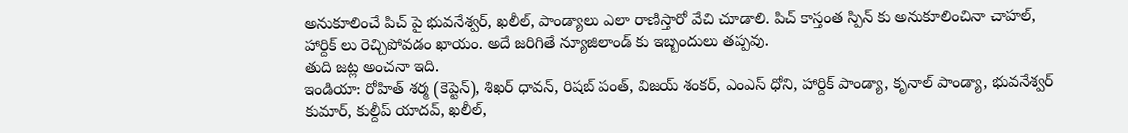అనుకూలించే పిచ్ పై భువనేశ్వర్, ఖలీల్, పాండ్యాలు ఎలా రాణిస్తారో వేచి చూడాలి. పిచ్ కాస్తంత స్పిన్ కు అనుకూలించినా చాహల్, హార్దిక్ లు రెచ్చిపోవడం ఖాయం. అదే జరిగితే న్యూజిలాండ్ కు ఇబ్బందులు తప్పవు.
తుది జట్ల అంచనా ఇది.
ఇండియా: రోహిత్ శర్మ (కెప్టెన్), శిఖర్ ధావన్, రిషబ్ పంత్, విజయ్ శంకర్, ఎంఎస్ ధోని, హార్దిక్ పాండ్యా, కృనాల్ పాండ్యా, భువనేశ్వర్ కుమార్, కుల్దీప్ యాదవ్, ఖలీల్,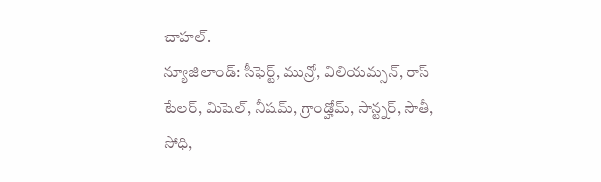చాహల్.
న్యూజిలాండ్: సీఫెర్ట్, మున్రో, విలియమ్సన్, రాస్ టేలర్, మిషెల్, నీషమ్, గ్రాండ్హోమ్, సాన్ట్నర్, సౌతీ, సోధి,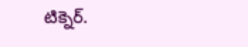టిక్నెర్.